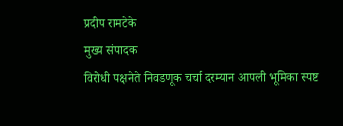प्रदीप रामटेके
मुख्य संपादक
विरोधी पक्षनेते निवडणूक चर्चा दरम्यान आपली भूमिका स्पष्ट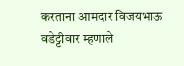करताना आमदार विजयभाऊ वडेट्टीवार म्हणाले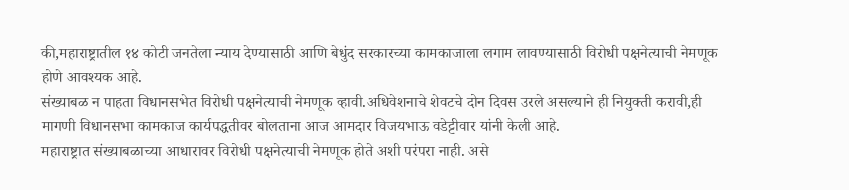की,महाराष्ट्रातील १४ कोटी जनतेला न्याय देण्यासाठी आणि बेधुंद सरकारच्या कामकाजाला लगाम लावण्यासाठी विरोधी पक्षनेत्याची नेमणूक होणे आवश्यक आहे.
संख्याबळ न पाहता विधानसभेत विरोधी पक्षनेत्याची नेमणूक व्हावी.अधिवेशनाचे शेवटचे दोन दिवस उरले असल्याने ही नियुक्ती करावी,ही मागणी विधानसभा कामकाज कार्यपद्धतीवर बोलताना आज आमदार विजयभाऊ वडेट्टीवार यांनी केली आहे.
महाराष्ट्रात संख्याबळाच्या आधारावर विरोधी पक्षनेत्याची नेमणूक होते अशी परंपरा नाही. असे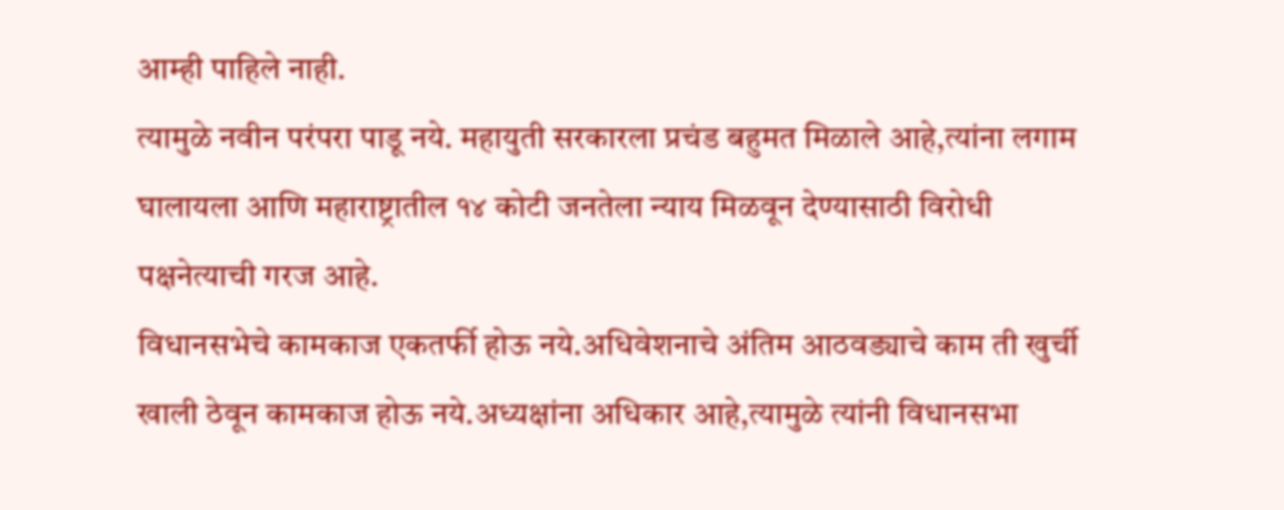आम्ही पाहिले नाही.
त्यामुळे नवीन परंपरा पाडू नये. महायुती सरकारला प्रचंड बहुमत मिळाले आहे,त्यांना लगाम घालायला आणि महाराष्ट्रातील १४ कोटी जनतेला न्याय मिळवून देण्यासाठी विरोधी पक्षनेत्याची गरज आहे.
विधानसभेचे कामकाज एकतर्फी होऊ नये.अधिवेशनाचे अंतिम आठवड्याचे काम ती खुर्ची खाली ठेवून कामकाज होऊ नये.अध्यक्षांना अधिकार आहे,त्यामुळे त्यांनी विधानसभा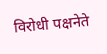विरोधी पक्षनेते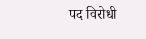पद विरोधी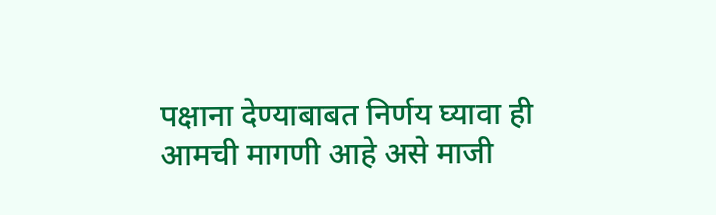पक्षाना देण्याबाबत निर्णय घ्यावा ही आमची मागणी आहे असे माजी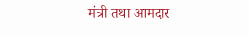मंत्री तथा आमदार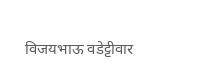विजयभाऊ वडेट्टीवार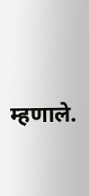म्हणाले.